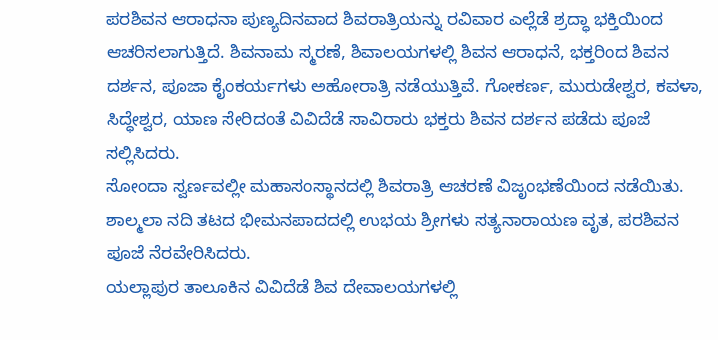ಪರಶಿವನ ಆರಾಧನಾ ಪುಣ್ಯದಿನವಾದ ಶಿವರಾತ್ರಿಯನ್ನು ರವಿವಾರ ಎಲ್ಲೆಡೆ ಶ್ರದ್ಧಾ ಭಕ್ತಿಯಿಂದ ಆಚರಿಸಲಾಗುತ್ತಿದೆ. ಶಿವನಾಮ ಸ್ಮರಣೆ, ಶಿವಾಲಯಗಳಲ್ಲಿ ಶಿವನ ಆರಾಧನೆ, ಭಕ್ತರಿಂದ ಶಿವನ ದರ್ಶನ, ಪೂಜಾ ಕೈಂಕರ್ಯಗಳು ಅಹೋರಾತ್ರಿ ನಡೆಯುತ್ತಿವೆ. ಗೋಕರ್ಣ, ಮುರುಡೇಶ್ವರ, ಕವಳಾ, ಸಿದ್ಧೇಶ್ವರ, ಯಾಣ ಸೇರಿದಂತೆ ವಿವಿದೆಡೆ ಸಾವಿರಾರು ಭಕ್ತರು ಶಿವನ ದರ್ಶನ ಪಡೆದು ಪೂಜೆ ಸಲ್ಲಿಸಿದರು.
ಸೋಂದಾ ಸ್ವರ್ಣವಲ್ಲೀ ಮಹಾಸಂಸ್ಥಾನದಲ್ಲಿ ಶಿವರಾತ್ರಿ ಆಚರಣೆ ವಿಜೃಂಭಣೆಯಿಂದ ನಡೆಯಿತು.
ಶಾಲ್ಮಲಾ ನದಿ ತಟದ ಭೀಮನಪಾದದಲ್ಲಿ ಉಭಯ ಶ್ರೀಗಳು ಸತ್ಯನಾರಾಯಣ ವೃತ, ಪರಶಿವನ ಪೂಜೆ ನೆರವೇರಿಸಿದರು.
ಯಲ್ಲಾಪುರ ತಾಲೂಕಿನ ವಿವಿದೆಡೆ ಶಿವ ದೇವಾಲಯಗಳಲ್ಲಿ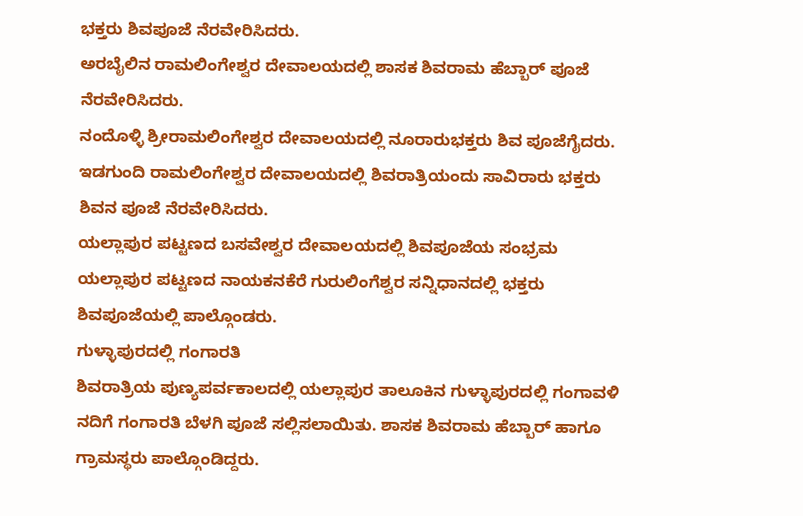ಭಕ್ತರು ಶಿವಪೂಜೆ ನೆರವೇರಿಸಿದರು.
ಅರಬೈಲಿನ ರಾಮಲಿಂಗೇಶ್ವರ ದೇವಾಲಯದಲ್ಲಿ ಶಾಸಕ ಶಿವರಾಮ ಹೆಬ್ಬಾರ್ ಪೂಜೆ ನೆರವೇರಿಸಿದರು.
ನಂದೊಳ್ಳಿ ಶ್ರೀರಾಮಲಿಂಗೇಶ್ವರ ದೇವಾಲಯದಲ್ಲಿ ನೂರಾರುಭಕ್ತರು ಶಿವ ಪೂಜೆಗೈದರು.
ಇಡಗುಂದಿ ರಾಮಲಿಂಗೇಶ್ವರ ದೇವಾಲಯದಲ್ಲಿ ಶಿವರಾತ್ರಿಯಂದು ಸಾವಿರಾರು ಭಕ್ತರು ಶಿವನ ಪೂಜೆ ನೆರವೇರಿಸಿದರು.
ಯಲ್ಲಾಪುರ ಪಟ್ಟಣದ ಬಸವೇಶ್ವರ ದೇವಾಲಯದಲ್ಲಿ ಶಿವಪೂಜೆಯ ಸಂಭ್ರಮ
ಯಲ್ಲಾಪುರ ಪಟ್ಟಣದ ನಾಯಕನಕೆರೆ ಗುರುಲಿಂಗೆಶ್ವರ ಸನ್ನಿಧಾನದಲ್ಲಿ ಭಕ್ತರು ಶಿವಪೂಜೆಯಲ್ಲಿ ಪಾಲ್ಗೊಂಡರು.
ಗುಳ್ಳಾಪುರದಲ್ಲಿ ಗಂಗಾರತಿ
ಶಿವರಾತ್ರಿಯ ಪುಣ್ಯಪರ್ವಕಾಲದಲ್ಲಿ ಯಲ್ಲಾಪುರ ತಾಲೂಕಿನ ಗುಳ್ಳಾಪುರದಲ್ಲಿ ಗಂಗಾವಳಿ ನದಿಗೆ ಗಂಗಾರತಿ ಬೆಳಗಿ ಪೂಜೆ ಸಲ್ಲಿಸಲಾಯಿತು. ಶಾಸಕ ಶಿವರಾಮ ಹೆಬ್ಬಾರ್ ಹಾಗೂ ಗ್ರಾಮಸ್ಥರು ಪಾಲ್ಗೊಂಡಿದ್ದರು.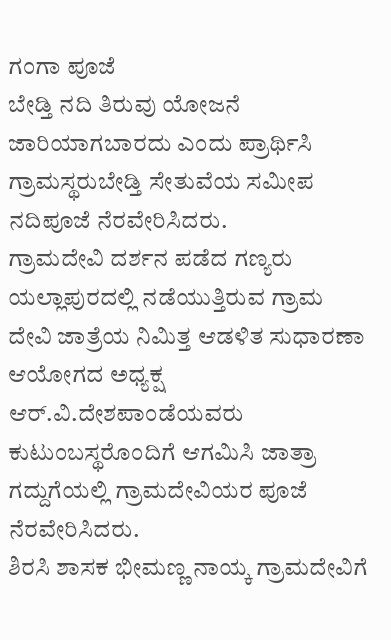ಗಂಗಾ ಪೂಜೆ
ಬೇಡ್ತಿ ನದಿ ತಿರುವು ಯೋಜನೆ ಜಾರಿಯಾಗಬಾರದು ಎಂದು ಪ್ರಾರ್ಥಿಸಿ ಗ್ರಾಮಸ್ಥರುಬೇಡ್ತಿ ಸೇತುವೆಯ ಸಮೀಪ ನದಿಪೂಜೆ ನೆರವೇರಿಸಿದರು.
ಗ್ರಾಮದೇವಿ ದರ್ಶನ ಪಡೆದ ಗಣ್ಯರು
ಯಲ್ಲಾಪುರದಲ್ಲಿ ನಡೆಯುತ್ತಿರುವ ಗ್ರಾಮ ದೇವಿ ಜಾತ್ರೆಯ ನಿಮಿತ್ತ ಆಡಳಿತ ಸುಧಾರಣಾ ಆಯೋಗದ ಅಧ್ಯಕ್ಷ ಆರ್.ವಿ.ದೇಶಪಾಂಡೆಯವರು ಕುಟುಂಬಸ್ಥರೊಂದಿಗೆ ಆಗಮಿಸಿ ಜಾತ್ರಾ ಗದ್ದುಗೆಯಲ್ಲಿ ಗ್ರಾಮದೇವಿಯರ ಪೂಜೆ ನೆರವೇರಿಸಿದರು.
ಶಿರಸಿ ಶಾಸಕ ಭೀಮಣ್ಣ ನಾಯ್ಕ ಗ್ರಾಮದೇವಿಗೆ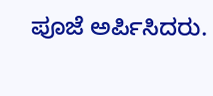ಪೂಜೆ ಅರ್ಪಿಸಿದರು.